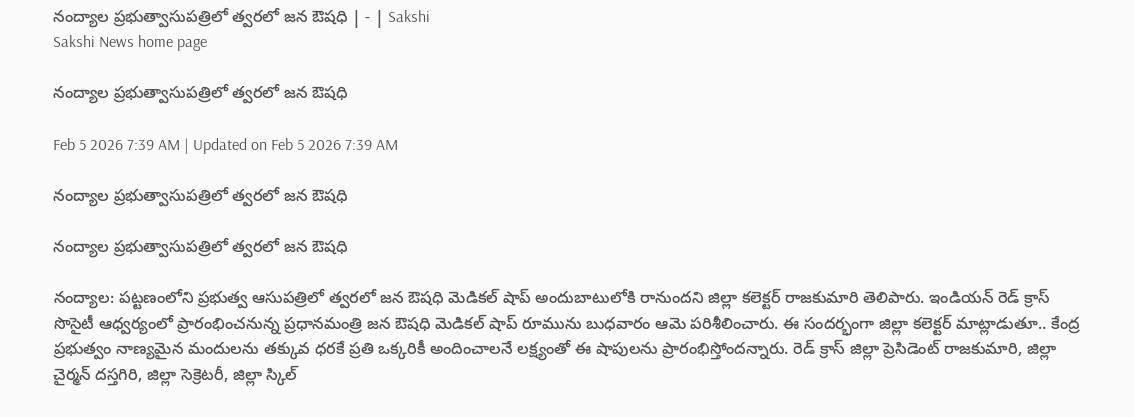నంద్యాల ప్రభుత్వాసుపత్రిలో త్వరలో జన ఔషధి | - | Sakshi
Sakshi News home page

నంద్యాల ప్రభుత్వాసుపత్రిలో త్వరలో జన ఔషధి

Feb 5 2026 7:39 AM | Updated on Feb 5 2026 7:39 AM

నంద్యాల ప్రభుత్వాసుపత్రిలో త్వరలో జన ఔషధి

నంద్యాల ప్రభుత్వాసుపత్రిలో త్వరలో జన ఔషధి

నంద్యాల: పట్టణంలోని ప్రభుత్వ ఆసుపత్రిలో త్వరలో జన ఔషధి మెడికల్‌ షాప్‌ అందుబాటులోకి రానుందని జిల్లా కలెక్టర్‌ రాజకుమారి తెలిపారు. ఇండియన్‌ రెడ్‌ క్రాస్‌ సొసైటీ ఆధ్వర్యంలో ప్రారంభించనున్న ప్రధానమంత్రి జన ఔషధి మెడికల్‌ షాప్‌ రూమును బుధవారం ఆమె పరిశీలించారు. ఈ సందర్భంగా జిల్లా కలెక్టర్‌ మాట్లాడుతూ.. కేంద్ర ప్రభుత్వం నాణ్యమైన మందులను తక్కువ ధరకే ప్రతి ఒక్కరికీ అందించాలనే లక్ష్యంతో ఈ షాపులను ప్రారంభిస్తోందన్నారు. రెడ్‌ క్రాస్‌ జిల్లా ప్రెసిడెంట్‌ రాజకుమారి, జిల్లా చైర్మన్‌ దస్తగిరి, జిల్లా సెక్రెటరీ, జిల్లా స్కిల్‌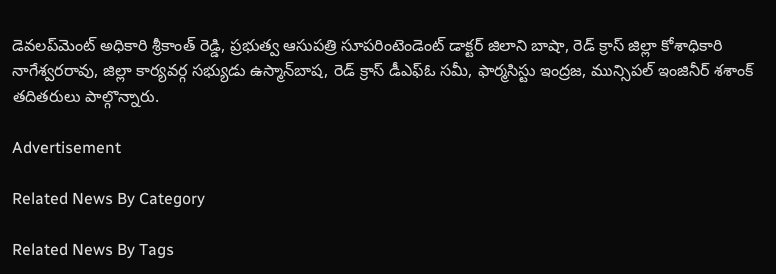డెవలప్‌మెంట్‌ అధికారి శ్రీకాంత్‌ రెడ్డి, ప్రభుత్వ ఆసుపత్రి సూపరింటెండెంట్‌ డాక్టర్‌ జిలాని బాషా, రెడ్‌ క్రాస్‌ జిల్లా కోశాధికారి నాగేశ్వరరావు, జిల్లా కార్యవర్గ సభ్యుడు ఉస్మాన్‌బాష, రెడ్‌ క్రాస్‌ డీఎఫ్‌ఓ సమీ, ఫార్మసిస్టు ఇంద్రజ, మున్సిపల్‌ ఇంజినీర్‌ శశాంక్‌ తదితరులు పాల్గొన్నారు.

Advertisement

Related News By Category

Related News By Tags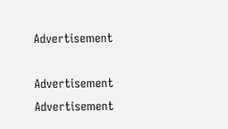Advertisement

Advertisement
Advertisement